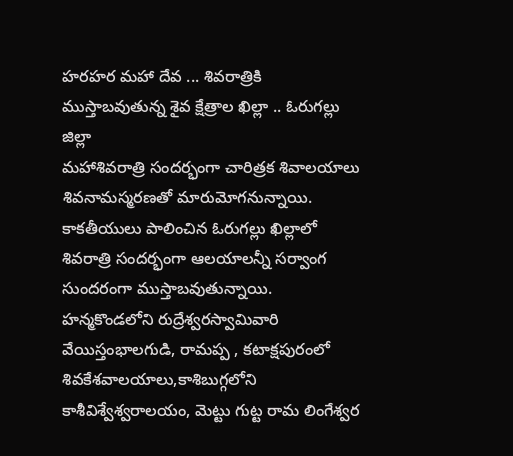హరహర మహా దేవ ... శివరాత్రికి ముస్తాబవుతున్న శైవ క్షేత్రాల ఖిల్లా .. ఓరుగల్లు జిల్లా
మహాశివరాత్రి సందర్భంగా చారిత్రక శివాలయాలు శివనామస్మరణతో మారుమోగనున్నాయి. కాకతీయులు పాలించిన ఓరుగల్లు ఖిల్లాలో శివరాత్రి సందర్భంగా ఆలయాలన్నీ సర్వాంగ సుందరంగా ముస్తాబవుతున్నాయి. హన్మకొండలోని రుద్రేశ్వరస్వామివారి వేయిస్తంభాలగుడి, రామప్ప , కటాక్షపురంలో శివకేశవాలయాలు,కాశిబుగ్గలోని కాశీవిశ్వేశ్వరాలయం, మెట్టు గుట్ట రామ లింగేశ్వర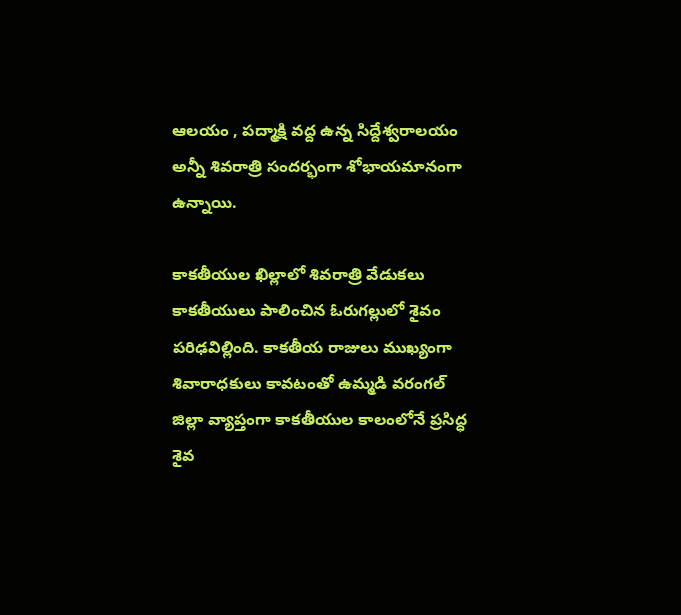ఆలయం , పద్మాక్షి వద్ద ఉన్న సిద్దేశ్వరాలయం అన్నీ శివరాత్రి సందర్భంగా శోభాయమానంగా ఉన్నాయి.

కాకతీయుల ఖిల్లాలో శివరాత్రి వేడుకలు
కాకతీయులు పాలించిన ఓరుగల్లులో శైవం పరిఢవిల్లింది. కాకతీయ రాజులు ముఖ్యంగా శివారాధకులు కావటంతో ఉమ్మడి వరంగల్ జిల్లా వ్యాప్తంగా కాకతీయుల కాలంలోనే ప్రసిద్ధ శైవ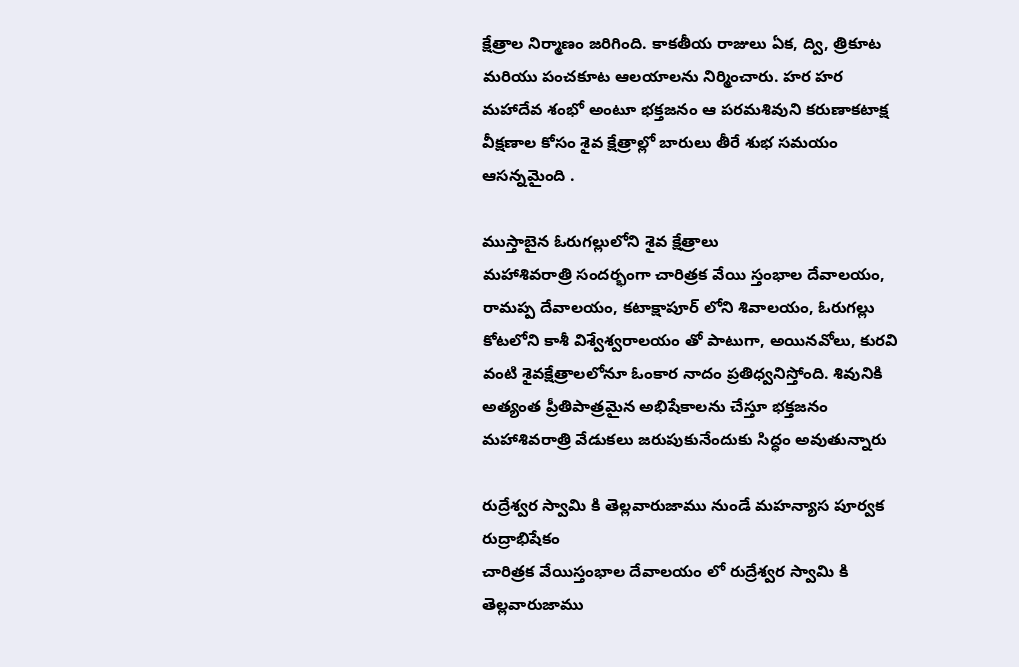క్షేత్రాల నిర్మాణం జరిగింది. కాకతీయ రాజులు ఏక, ద్వి, త్రికూట మరియు పంచకూట ఆలయాలను నిర్మించారు. హర హర మహాదేవ శంభో అంటూ భక్తజనం ఆ పరమశివుని కరుణాకటాక్ష వీక్షణాల కోసం శైవ క్షేత్రాల్లో బారులు తీరే శుభ సమయం ఆసన్నమైంది .

ముస్తాబైన ఓరుగల్లులోని శైవ క్షేత్రాలు
మహాశివరాత్రి సందర్భంగా చారిత్రక వేయి స్తంభాల దేవాలయం, రామప్ప దేవాలయం, కటాక్షాపూర్ లోని శివాలయం, ఓరుగల్లు కోటలోని కాశీ విశ్వేశ్వరాలయం తో పాటుగా, అయినవోలు, కురవి వంటి శైవక్షేత్రాలలోనూ ఓంకార నాదం ప్రతిధ్వనిస్తోంది. శివునికి అత్యంత ప్రీతిపాత్రమైన అభిషేకాలను చేస్తూ భక్తజనం మహాశివరాత్రి వేడుకలు జరుపుకునేందుకు సిద్ధం అవుతున్నారు

రుద్రేశ్వర స్వామి కి తెల్లవారుజాము నుండే మహన్యాస పూర్వక రుద్రాభిషేకం
చారిత్రక వేయిస్తంభాల దేవాలయం లో రుద్రేశ్వర స్వామి కి తెల్లవారుజాము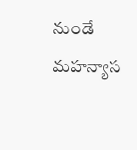నుండే మహన్యాస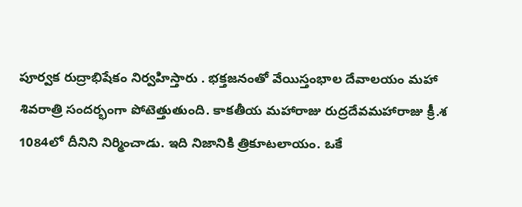పూర్వక రుద్రాభిషేకం నిర్వహిస్తారు . భక్తజనంతో వేయిస్తంభాల దేవాలయం మహా శివరాత్రి సందర్భంగా పోటెత్తుతుంది. కాకతీయ మహారాజు రుద్రదేవమహారాజు క్రీ.శ 1084లో దీనిని నిర్మించాడు. ఇది నిజానికి త్రికూటలాయం. ఒకే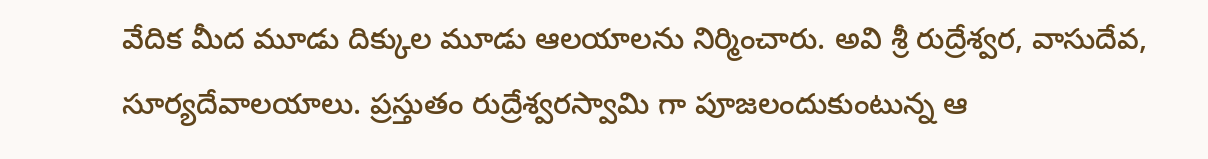వేదిక మీద మూడు దిక్కుల మూడు ఆలయాలను నిర్మించారు. అవి శ్రీ రుద్రేశ్వర, వాసుదేవ, సూర్యదేవాలయాలు. ప్రస్తుతం రుద్రేశ్వరస్వామి గా పూజలందుకుంటున్న ఆ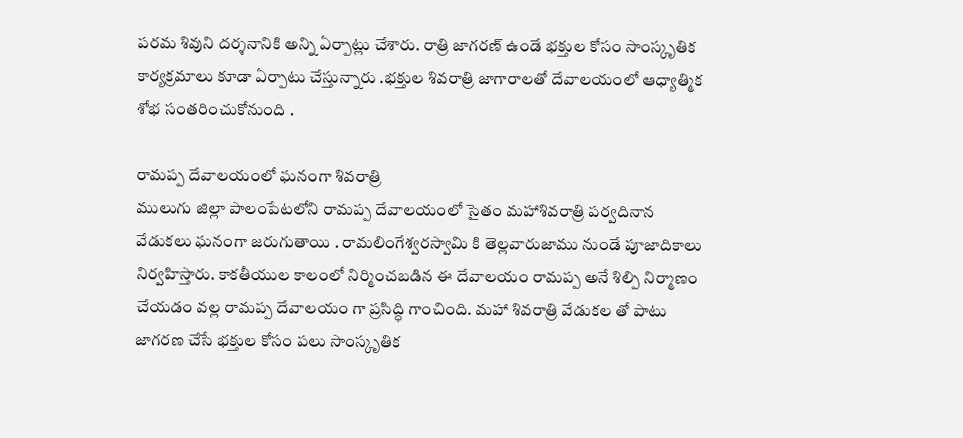పరమ శివుని దర్శనానికి అన్ని ఏర్పాట్లు చేశారు. రాత్రి జాగరణ్ ఉండే భక్తుల కోసం సాంస్కృతిక కార్యక్రమాలు కూడా ఏర్పాటు చేస్తున్నారు .భక్తుల శివరాత్రి జాగారాలతో దేవాలయంలో ఆధ్యాత్మిక శోభ సంతరించుకోనుంది .

రామప్ప దేవాలయంలో ఘనంగా శివరాత్రి
ములుగు జిల్లా పాలంపేటలోని రామప్ప దేవాలయంలో సైతం మహాశివరాత్రి పర్వదినాన వేడుకలు ఘనంగా జరుగుతాయి . రామలింగేశ్వరస్వామి కి తెల్లవారుజాము నుండే పూజాదికాలు నిర్వహిస్తారు. కాకతీయుల కాలంలో నిర్మించబడిన ఈ దేవాలయం రామప్ప అనే శిల్పి నిర్మాణం చేయడం వల్ల రామప్ప దేవాలయం గా ప్రసిద్ధి గాంచింది. మహా శివరాత్రి వేడుకల తో పాటు జాగరణ చేసే భక్తుల కోసం పలు సాంస్కృతిక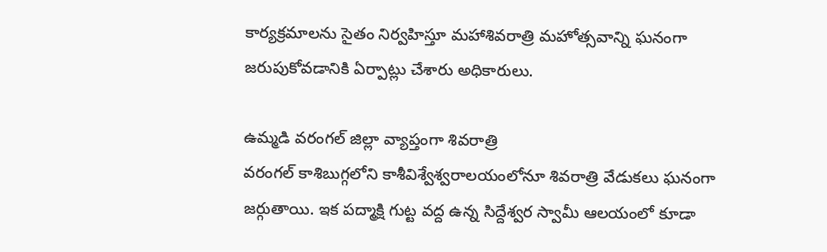కార్యక్రమాలను సైతం నిర్వహిస్తూ మహాశివరాత్రి మహోత్సవాన్ని ఘనంగా జరుపుకోవడానికి ఏర్పాట్లు చేశారు అధికారులు.

ఉమ్మడి వరంగల్ జిల్లా వ్యాప్తంగా శివరాత్రి
వరంగల్ కాశిబుగ్గలోని కాశీవిశ్వేశ్వరాలయంలోనూ శివరాత్రి వేడుకలు ఘనంగా జర్గుతాయి. ఇక పద్మాక్షి గుట్ట వద్ద ఉన్న సిద్దేశ్వర స్వామీ ఆలయంలో కూడా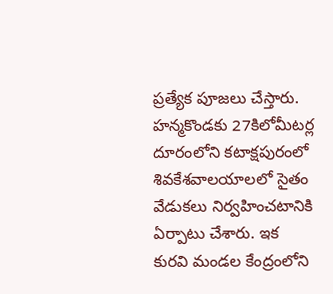ప్రత్యేక పూజలు చేస్తారు. హన్మకొండకు 27కిలోమీటర్ల దూరంలోని కటాక్షపురంలో శివకేశవాలయాలలో సైతం వేడుకలు నిర్వహించటానికి ఏర్పాటు చేశారు. ఇక కురవి మండల కేంద్రంలోని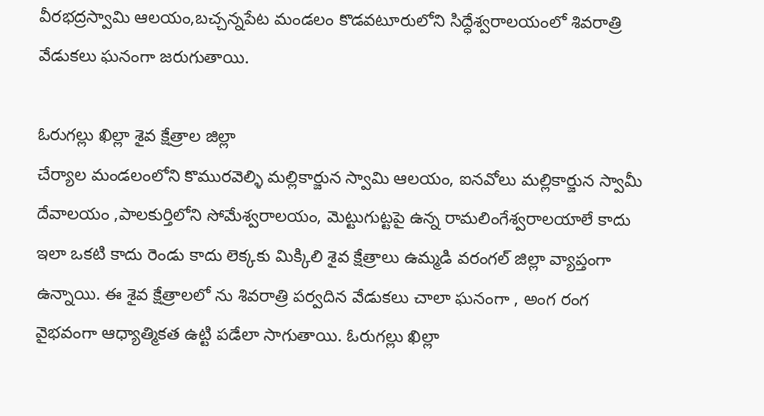వీరభద్రస్వామి ఆలయం,బచ్చన్నపేట మండలం కొడవటూరులోని సిద్ధేశ్వరాలయంలో శివరాత్రి వేడుకలు ఘనంగా జరుగుతాయి.

ఓరుగల్లు ఖిల్లా శైవ క్షేత్రాల జిల్లా
చేర్యాల మండలంలోని కొమురవెల్ళి మల్లికార్జున స్వామి ఆలయం, ఐనవోలు మల్లికార్జున స్వామీ దేవాలయం ,పాలకుర్తిలోని సోమేశ్వరాలయం, మెట్టుగుట్టపై ఉన్న రామలింగేశ్వరాలయాలే కాదు ఇలా ఒకటి కాదు రెండు కాదు లెక్కకు మిక్కిలి శైవ క్షేత్రాలు ఉమ్మడి వరంగల్ జిల్లా వ్యాప్తంగా ఉన్నాయి. ఈ శైవ క్షేత్రాలలో ను శివరాత్రి పర్వదిన వేడుకలు చాలా ఘనంగా , అంగ రంగ వైభవంగా ఆధ్యాత్మికత ఉట్టి పడేలా సాగుతాయి. ఓరుగల్లు ఖిల్లా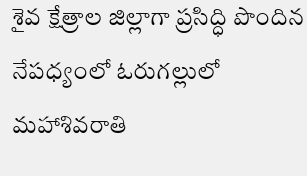శైవ క్షేత్రాల జిల్లాగా ప్రసిద్ధి పొందిన నేపధ్యంలో ఓరుగల్లులో మహాశివరాతి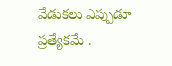వేడుకలు ఎప్పుడూ ప్రత్యేకమే .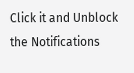Click it and Unblock the Notifications